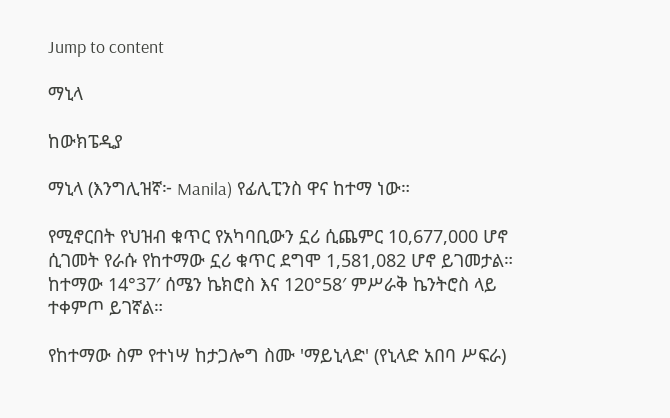Jump to content

ማኒላ

ከውክፔዲያ

ማኒላ (እንግሊዝኛ፦ Manila) የፊሊፒንስ ዋና ከተማ ነው።

የሚኖርበት የህዝብ ቁጥር የአካባቢውን ኗሪ ሲጨምር 10,677,000 ሆኖ ሲገመት የራሱ የከተማው ኗሪ ቁጥር ደግሞ 1,581,082 ሆኖ ይገመታል። ከተማው 14°37′ ሰሜን ኬክሮስ እና 120°58′ ምሥራቅ ኬንትሮስ ላይ ተቀምጦ ይገኛል።

የከተማው ስም የተነሣ ከታጋሎግ ስሙ 'ማይኒላድ' (የኒላድ አበባ ሥፍራ)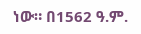ነው። በ1562 ዓ.ም.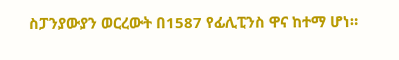ስፓንያውያን ወርረውት በ1587 የፊሊፒንስ ዋና ከተማ ሆነ።